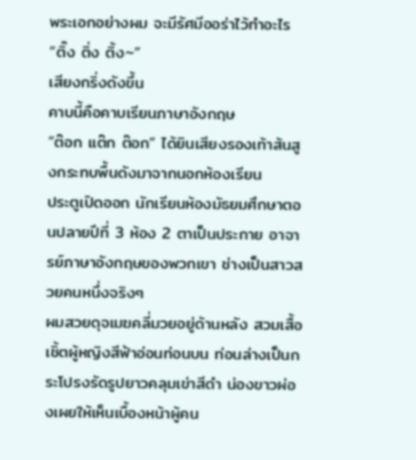พระเอกอย่างผม จะมีรัศมีออร่าไว้ทำอะไร
“ติ๊ง ติ่ง ติ้ง~”
เสียงกริ่งดังขึ้น
คาบนี้คือคาบเรียนภาษาอังกฤษ
“ต๊อก แต๊ก ต๊อก” ได้ยินเสียงรองเท้าส้นสูงกระทบพื้นดังมาจากนอกห้องเรียน
ประตูเปิดออก นักเรียนห้องมัธยมศึกษาตอนปลายปีที่ 3 ห้อง 2 ตาเป็นประกาย อาจารย์ภาษาอังกฤษของพวกเขา ช่างเป็นสาวสวยคนหนึ่งจริงๆ
ผมสวยดุจเมฆคลี่มวยอยู่ด้านหลัง สวมเสื้อเชิ้ตผู้หญิงสีฟ้าอ่อนท่อนบน ท่อนล่างเป็นกระโปรงรัดรูปยาวคลุมเข่าสีดำ น่องขาวผ่องเผยให้เห็นเบื้องหน้าผู้คน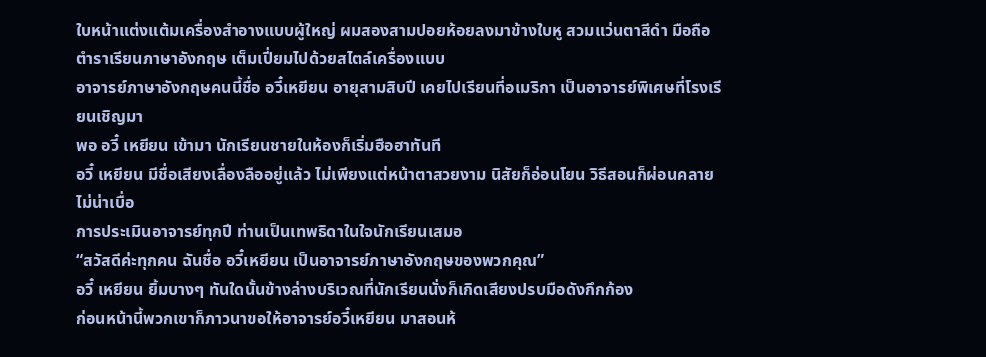ใบหน้าแต่งแต้มเครื่องสำอางแบบผู้ใหญ่ ผมสองสามปอยห้อยลงมาข้างใบหู สวมแว่นตาสีดำ มือถือตำราเรียนภาษาอังกฤษ เต็มเปี่ยมไปด้วยสไตล์เครื่องแบบ
อาจารย์ภาษาอังกฤษคนนี้ชื่อ อวี๋เหยียน อายุสามสิบปี เคยไปเรียนที่อเมริกา เป็นอาจารย์พิเศษที่โรงเรียนเชิญมา
พอ อวี๋ เหยียน เข้ามา นักเรียนชายในห้องก็เริ่มฮือฮาทันที
อวี๋ เหยียน มีชื่อเสียงเลื่องลืออยู่แล้ว ไม่เพียงแต่หน้าตาสวยงาม นิสัยก็อ่อนโยน วิธีสอนก็ผ่อนคลาย ไม่น่าเบื่อ
การประเมินอาจารย์ทุกปี ท่านเป็นเทพธิดาในใจนักเรียนเสมอ
“สวัสดีค่ะทุกคน ฉันชื่อ อวี๋เหยียน เป็นอาจารย์ภาษาอังกฤษของพวกคุณ”
อวี๋ เหยียน ยิ้มบางๆ ทันใดนั้นข้างล่างบริเวณที่นักเรียนนั่งก็เกิดเสียงปรบมือดังกึกก้อง
ก่อนหน้านี้พวกเขาก็ภาวนาขอให้อาจารย์อวี๋เหยียน มาสอนห้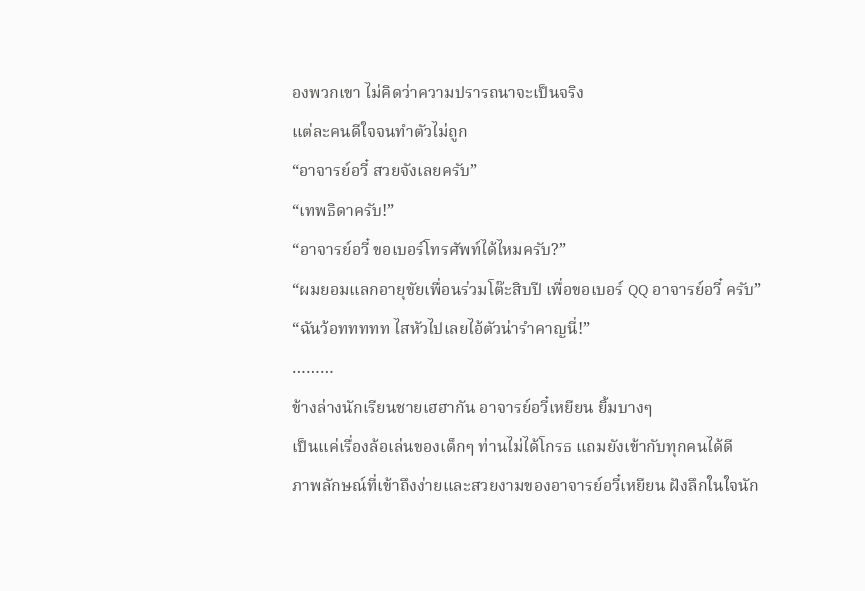องพวกเขา ไม่คิดว่าความปรารถนาจะเป็นจริง
แต่ละคนดีใจจนทำตัวไม่ถูก
“อาจารย์อวี๋ สวยจังเลยครับ”
“เทพธิดาครับ!”
“อาจารย์อวี๋ ขอเบอร์โทรศัพท์ได้ไหมครับ?”
“ผมยอมแลกอายุขัยเพื่อนร่วมโต๊ะสิบปี เพื่อขอเบอร์ QQ อาจารย์อวี๋ ครับ”
“ฉันว้อททททท ไสหัวไปเลยไอ้ตัวน่ารำคาญนี่!”
………
ข้างล่างนักเรียนชายเฮฮากัน อาจารย์อวี๋เหยียน ยิ้มบางๆ
เป็นแค่เรื่องล้อเล่นของเด็กๆ ท่านไม่ได้โกรธ แถมยังเข้ากับทุกคนได้ดี
ภาพลักษณ์ที่เข้าถึงง่ายและสวยงามของอาจารย์อวี๋เหยียน ฝังลึกในใจนัก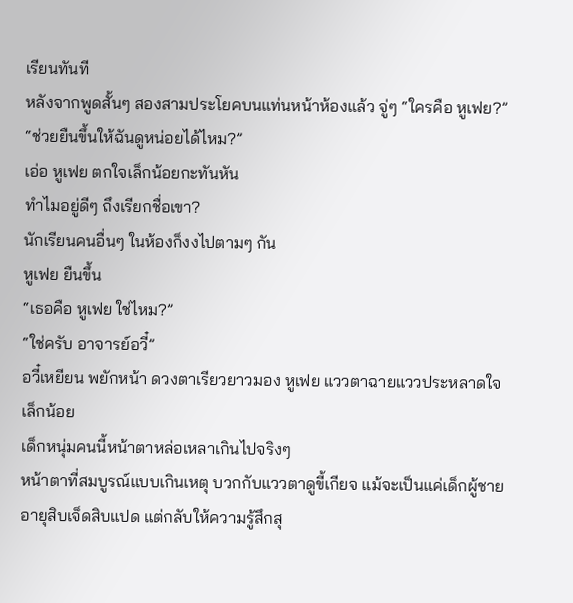เรียนทันที
หลังจากพูดสั้นๆ สองสามประโยคบนแท่นหน้าห้องแล้ว จู่ๆ “ใครคือ หูเฟย?”
“ช่วยยืนขึ้นให้ฉันดูหน่อยได้ไหม?”
เอ่อ หูเฟย ตกใจเล็กน้อยกะทันหัน
ทำไมอยู่ดีๆ ถึงเรียกชื่อเขา?
นักเรียนคนอื่นๆ ในห้องก็งงไปตามๆ กัน
หูเฟย ยืนขึ้น
“เธอคือ หูเฟย ใช่ไหม?”
“ใช่ครับ อาจารย์อวี๋”
อวี๋เหยียน พยักหน้า ดวงตาเรียวยาวมอง หูเฟย แววตาฉายแววประหลาดใจเล็กน้อย
เด็กหนุ่มคนนี้หน้าตาหล่อเหลาเกินไปจริงๆ
หน้าตาที่สมบูรณ์แบบเกินเหตุ บวกกับแววตาดูขี้เกียจ แม้จะเป็นแค่เด็กผู้ชายอายุสิบเจ็ดสิบแปด แต่กลับให้ความรู้สึกสุ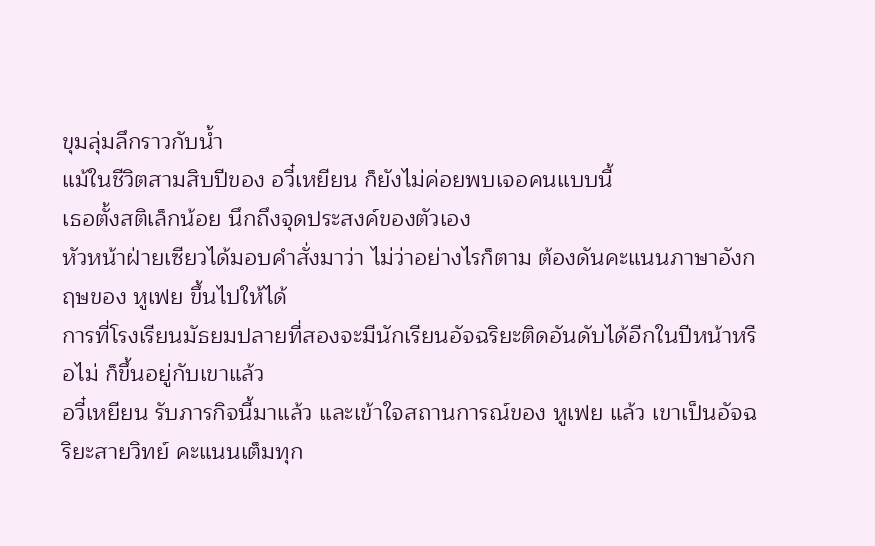ขุมลุ่มลึกราวกับน้ำ
แม้ในชีวิตสามสิบปีของ อวี๋เหยียน ก็ยังไม่ค่อยพบเจอคนแบบนี้
เธอตั้งสติเล็กน้อย นึกถึงจุดประสงค์ของตัวเอง
หัวหน้าฝ่ายเซียวได้มอบคำสั่งมาว่า ไม่ว่าอย่างไรก็ตาม ต้องดันคะแนนภาษาอังกฤษของ หูเฟย ขึ้นไปให้ได้
การที่โรงเรียนมัธยมปลายที่สองจะมีนักเรียนอัจฉริยะติดอันดับได้อีกในปีหน้าหรือไม่ ก็ขึ้นอยู่กับเขาแล้ว
อวี๋เหยียน รับภารกิจนี้มาแล้ว และเข้าใจสถานการณ์ของ หูเฟย แล้ว เขาเป็นอัจฉริยะสายวิทย์ คะแนนเต็มทุก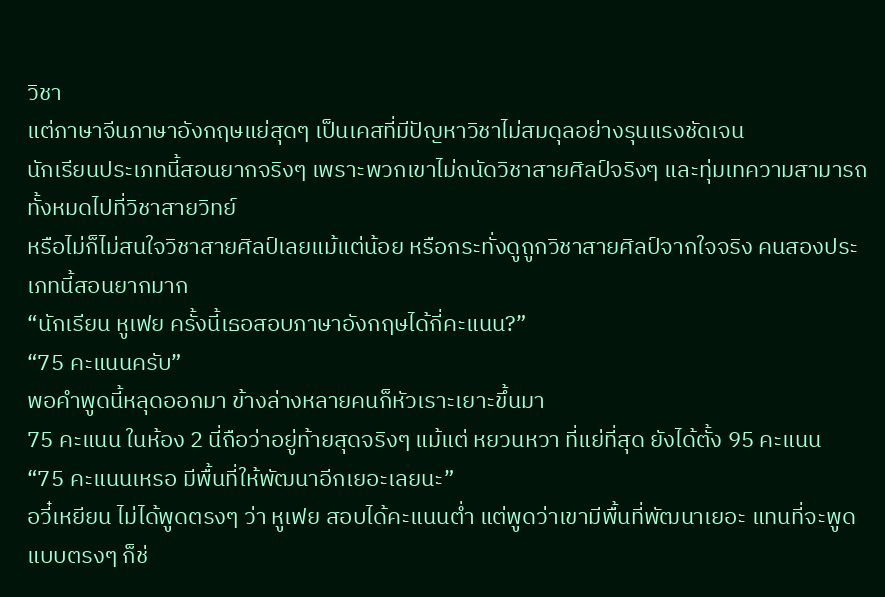วิชา
แต่ภาษาจีนภาษาอังกฤษแย่สุดๆ เป็นเคสที่มีปัญหาวิชาไม่สมดุลอย่างรุนแรงชัดเจน
นักเรียนประเภทนี้สอนยากจริงๆ เพราะพวกเขาไม่ถนัดวิชาสายศิลป์จริงๆ และทุ่มเทความสามารถทั้งหมดไปที่วิชาสายวิทย์
หรือไม่ก็ไม่สนใจวิชาสายศิลป์เลยแม้แต่น้อย หรือกระทั่งดูถูกวิชาสายศิลป์จากใจจริง คนสองประเภทนี้สอนยากมาก
“นักเรียน หูเฟย ครั้งนี้เธอสอบภาษาอังกฤษได้กี่คะแนน?”
“75 คะแนนครับ”
พอคำพูดนี้หลุดออกมา ข้างล่างหลายคนก็หัวเราะเยาะขึ้นมา
75 คะแนน ในห้อง 2 นี่ถือว่าอยู่ท้ายสุดจริงๆ แม้แต่ หยวนหวา ที่แย่ที่สุด ยังได้ตั้ง 95 คะแนน
“75 คะแนนเหรอ มีพื้นที่ให้พัฒนาอีกเยอะเลยนะ”
อวี๋เหยียน ไม่ได้พูดตรงๆ ว่า หูเฟย สอบได้คะแนนต่ำ แต่พูดว่าเขามีพื้นที่พัฒนาเยอะ แทนที่จะพูดแบบตรงๆ ก็ช่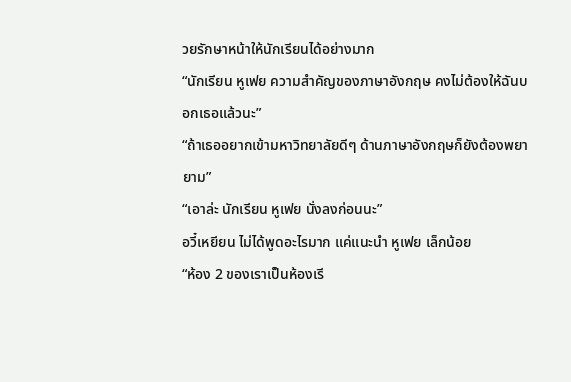วยรักษาหน้าให้นักเรียนได้อย่างมาก
“นักเรียน หูเฟย ความสำคัญของภาษาอังกฤษ คงไม่ต้องให้ฉันบอกเธอแล้วนะ”
“ถ้าเธออยากเข้ามหาวิทยาลัยดีๆ ด้านภาษาอังกฤษก็ยังต้องพยายาม”
“เอาล่ะ นักเรียน หูเฟย นั่งลงก่อนนะ”
อวี๋เหยียน ไม่ได้พูดอะไรมาก แค่แนะนำ หูเฟย เล็กน้อย
“ห้อง 2 ของเราเป็นห้องเรี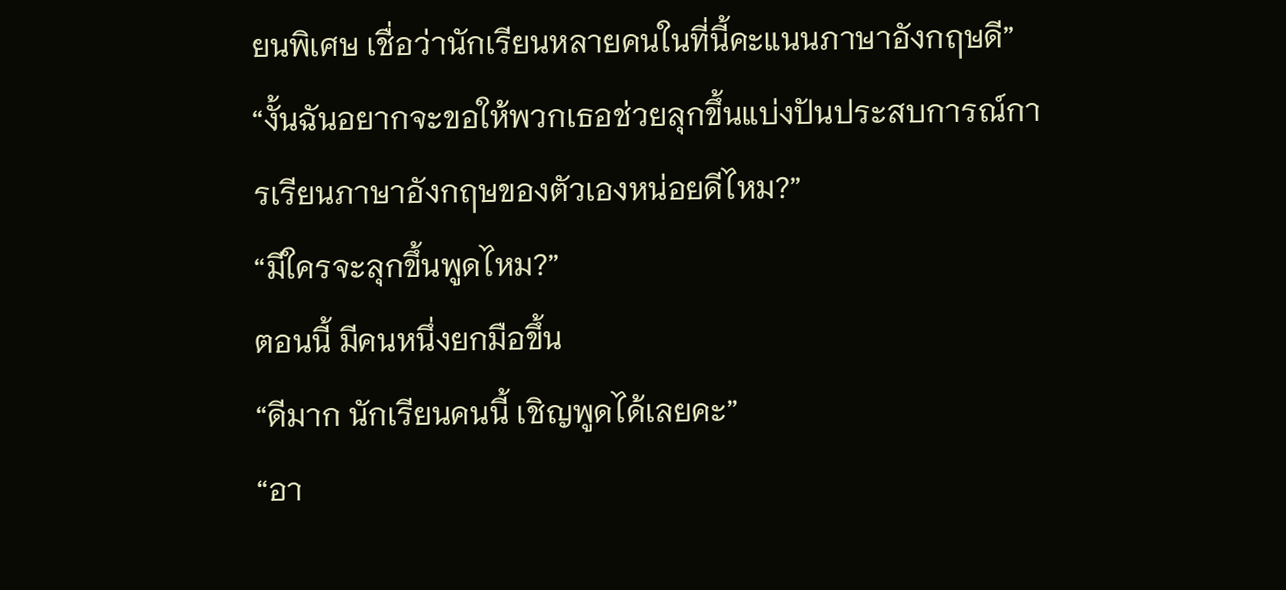ยนพิเศษ เชื่อว่านักเรียนหลายคนในที่นี้คะแนนภาษาอังกฤษดี”
“งั้นฉันอยากจะขอให้พวกเธอช่วยลุกขึ้นแบ่งปันประสบการณ์การเรียนภาษาอังกฤษของตัวเองหน่อยดีไหม?”
“มีใครจะลุกขึ้นพูดไหม?”
ตอนนี้ มีคนหนึ่งยกมือขึ้น
“ดีมาก นักเรียนคนนี้ เชิญพูดได้เลยคะ”
“อา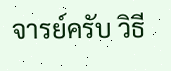จารย์ครับ วิธี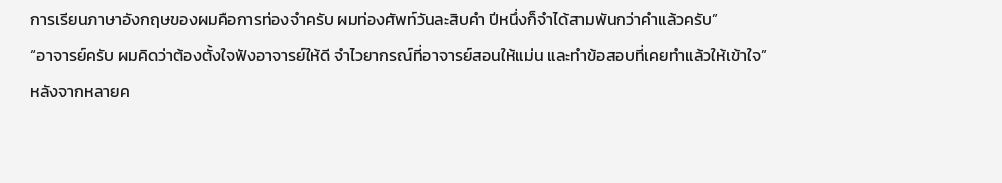การเรียนภาษาอังกฤษของผมคือการท่องจำครับ ผมท่องศัพท์วันละสิบคำ ปีหนึ่งก็จำได้สามพันกว่าคำแล้วครับ”
“อาจารย์ครับ ผมคิดว่าต้องตั้งใจฟังอาจารย์ให้ดี จำไวยากรณ์ที่อาจารย์สอนให้แม่น และทำข้อสอบที่เคยทำแล้วให้เข้าใจ”
หลังจากหลายค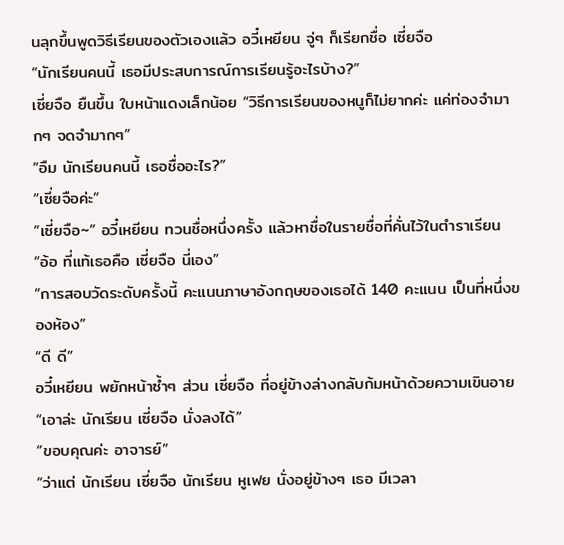นลุกขึ้นพูดวิธีเรียนของตัวเองแล้ว อวี๋เหยียน จู่ๆ ก็เรียกชื่อ เซี่ยจือ
“นักเรียนคนนี้ เธอมีประสบการณ์การเรียนรู้อะไรบ้าง?”
เซี่ยจือ ยืนขึ้น ใบหน้าแดงเล็กน้อย “วิธีการเรียนของหนูก็ไม่ยากค่ะ แค่ท่องจำมากๆ จดจำมากๆ”
“อืม นักเรียนคนนี้ เธอชื่ออะไร?”
“เซี่ยจือค่ะ”
“เซี่ยจือ~” อวี๋เหยียน ทวนชื่อหนึ่งครั้ง แล้วหาชื่อในรายชื่อที่คั่นไว้ในตำราเรียน
“อ้อ ที่แท้เธอคือ เซี่ยจือ นี่เอง”
“การสอบวัดระดับครั้งนี้ คะแนนภาษาอังกฤษของเธอได้ 140 คะแนน เป็นที่หนึ่งของห้อง”
“ดี ดี”
อวี๋เหยียน พยักหน้าซ้ำๆ ส่วน เซี่ยจือ ที่อยู่ข้างล่างกลับก้มหน้าด้วยความเขินอาย
“เอาล่ะ นักเรียน เซี่ยจือ นั่งลงได้”
“ขอบคุณค่ะ อาจารย์”
“ว่าแต่ นักเรียน เซี่ยจือ นักเรียน หูเฟย นั่งอยู่ข้างๆ เธอ มีเวลา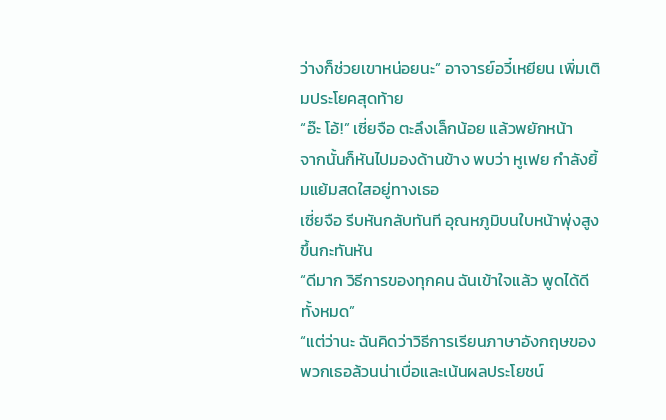ว่างก็ช่วยเขาหน่อยนะ” อาจารย์อวี๋เหยียน เพิ่มเติมประโยคสุดท้าย
“อ๊ะ โอ้!” เซี่ยจือ ตะลึงเล็กน้อย แล้วพยักหน้า
จากนั้นก็หันไปมองด้านข้าง พบว่า หูเฟย กำลังยิ้มแย้มสดใสอยู่ทางเธอ
เซี่ยจือ รีบหันกลับทันที อุณหภูมิบนใบหน้าพุ่งสูงขึ้นกะทันหัน
“ดีมาก วิธีการของทุกคน ฉันเข้าใจแล้ว พูดได้ดีทั้งหมด”
“แต่ว่านะ ฉันคิดว่าวิธีการเรียนภาษาอังกฤษของพวกเธอล้วนน่าเบื่อและเน้นผลประโยชน์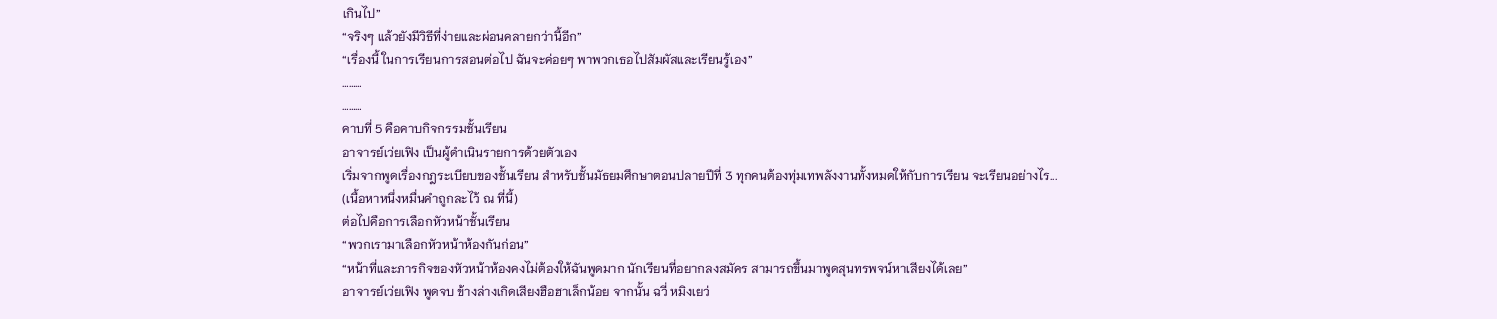เกินไป”
“จริงๆ แล้วยังมีวิธีที่ง่ายและผ่อนคลายกว่านี้อีก”
“เรื่องนี้ ในการเรียนการสอนต่อไป ฉันจะค่อยๆ พาพวกเธอไปสัมผัสและเรียนรู้เอง”
………
………
คาบที่ 5 คือคาบกิจกรรมชั้นเรียน
อาจารย์เว่ยเฟิง เป็นผู้ดำเนินรายการด้วยตัวเอง
เริ่มจากพูดเรื่องกฎระเบียบของชั้นเรียน สำหรับชั้นมัธยมศึกษาตอนปลายปีที่ 3 ทุกคนต้องทุ่มเทพลังงานทั้งหมดให้กับการเรียน จะเรียนอย่างไร...
(เนื้อหาหนึ่งหมื่นคำถูกละไว้ ณ ที่นี้)
ต่อไปคือการเลือกหัวหน้าชั้นเรียน
“พวกเรามาเลือกหัวหน้าห้องกันก่อน”
“หน้าที่และภารกิจของหัวหน้าห้องคงไม่ต้องให้ฉันพูดมาก นักเรียนที่อยากลงสมัคร สามารถขึ้นมาพูดสุนทรพจน์หาเสียงได้เลย”
อาจารย์เว่ยเฟิง พูดจบ ข้างล่างเกิดเสียงฮือฮาเล็กน้อย จากนั้น ฉวี่ หมิงเยว่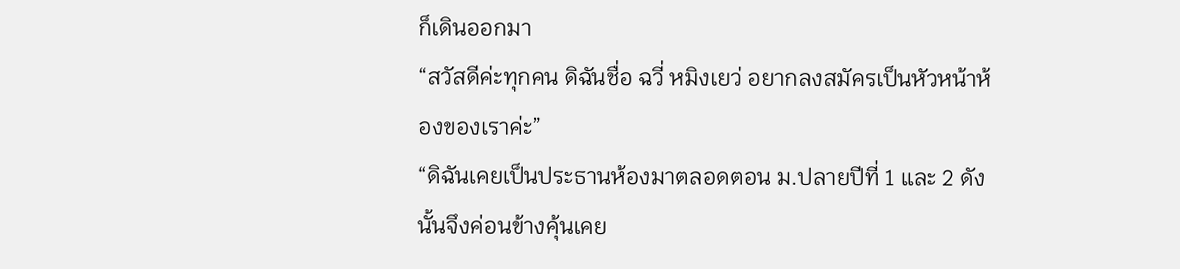ก็เดินออกมา
“สวัสดีค่ะทุกคน ดิฉันชื่อ ฉวี่ หมิงเยว่ อยากลงสมัครเป็นหัวหน้าห้องของเราค่ะ”
“ดิฉันเคยเป็นประธานห้องมาตลอดตอน ม.ปลายปีที่ 1 และ 2 ดังนั้นจึงค่อนข้างคุ้นเคย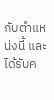กับตำแหน่งนี้ และได้รับค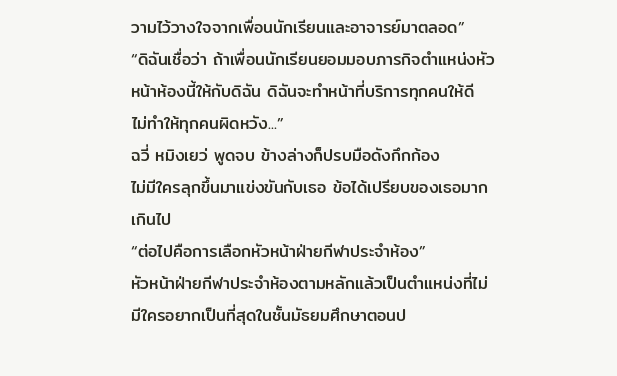วามไว้วางใจจากเพื่อนนักเรียนและอาจารย์มาตลอด”
“ดิฉันเชื่อว่า ถ้าเพื่อนนักเรียนยอมมอบภารกิจตำแหน่งหัวหน้าห้องนี้ให้กับดิฉัน ดิฉันจะทำหน้าที่บริการทุกคนให้ดี ไม่ทำให้ทุกคนผิดหวัง...”
ฉวี่ หมิงเยว่ พูดจบ ข้างล่างก็ปรบมือดังกึกก้อง
ไม่มีใครลุกขึ้นมาแข่งขันกับเธอ ข้อได้เปรียบของเธอมากเกินไป
“ต่อไปคือการเลือกหัวหน้าฝ่ายกีฬาประจำห้อง”
หัวหน้าฝ่ายกีฬาประจำห้องตามหลักแล้วเป็นตำแหน่งที่ไม่มีใครอยากเป็นที่สุดในชั้นมัธยมศึกษาตอนป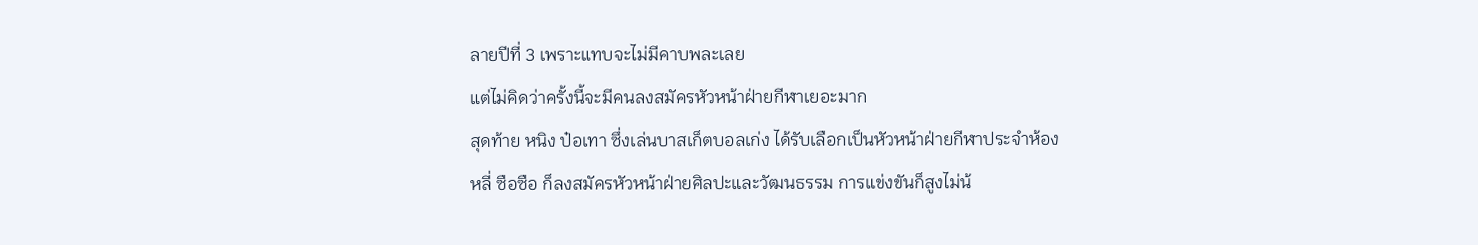ลายปีที่ 3 เพราะแทบจะไม่มีคาบพละเลย
แต่ไม่คิดว่าครั้งนี้จะมีคนลงสมัครหัวหน้าฝ่ายกีฬาเยอะมาก
สุดท้าย หนิง ป๋อเทา ซึ่งเล่นบาสเก็ตบอลเก่ง ได้รับเลือกเป็นหัวหน้าฝ่ายกีฬาประจำห้อง
หลี่ ซือซือ ก็ลงสมัครหัวหน้าฝ่ายศิลปะและวัฒนธรรม การแข่งขันก็สูงไม่น้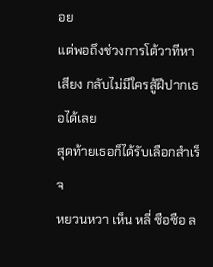อย
แต่พอถึงช่วงการโต้วาทีหาเสียง กลับไม่มีใครสู้ฝีปากเธอได้เลย
สุดท้ายเธอก็ได้รับเลือกสำเร็จ
หยวนหวา เห็น หลี่ ซือซือ ล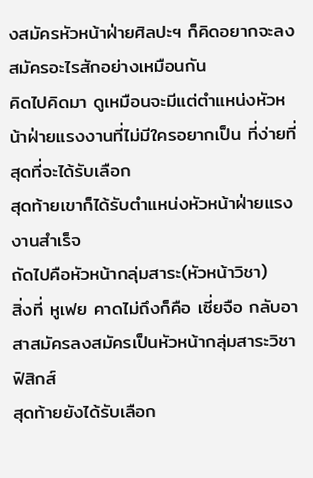งสมัครหัวหน้าฝ่ายศิลปะฯ ก็คิดอยากจะลงสมัครอะไรสักอย่างเหมือนกัน
คิดไปคิดมา ดูเหมือนจะมีแต่ตำแหน่งหัวหน้าฝ่ายแรงงานที่ไม่มีใครอยากเป็น ที่ง่ายที่สุดที่จะได้รับเลือก
สุดท้ายเขาก็ได้รับตำแหน่งหัวหน้าฝ่ายแรงงานสำเร็จ
ถัดไปคือหัวหน้ากลุ่มสาระ(หัวหน้าวิชา)
สิ่งที่ หูเฟย คาดไม่ถึงก็คือ เซี่ยจือ กลับอาสาสมัครลงสมัครเป็นหัวหน้ากลุ่มสาระวิชาฟิสิกส์
สุดท้ายยังได้รับเลือก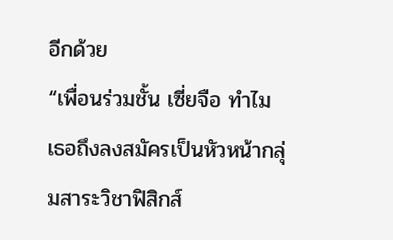อีกด้วย
“เพื่อนร่วมชั้น เซี่ยจือ ทำไมเธอถึงลงสมัครเป็นหัวหน้ากลุ่มสาระวิชาฟิสิกส์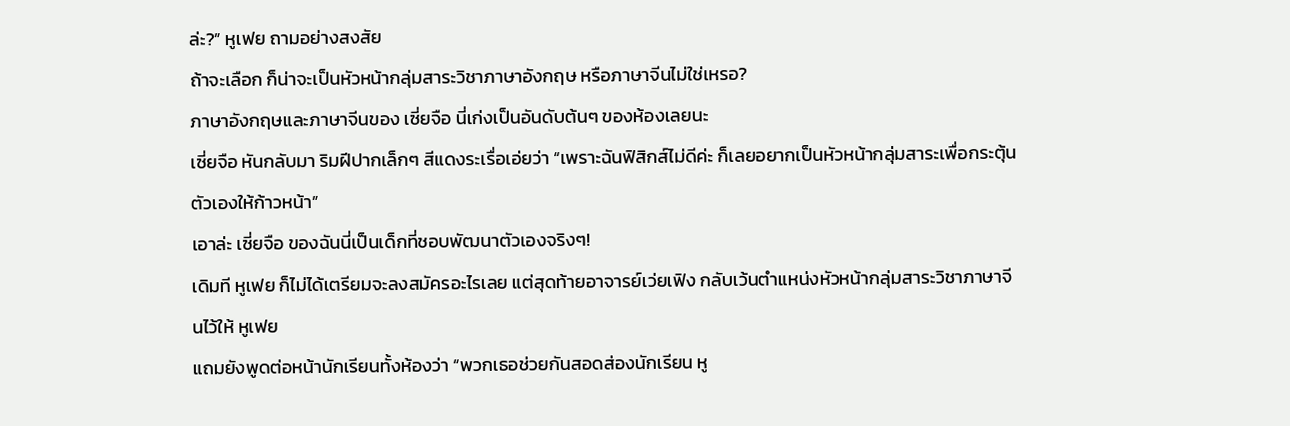ล่ะ?” หูเฟย ถามอย่างสงสัย
ถ้าจะเลือก ก็น่าจะเป็นหัวหน้ากลุ่มสาระวิชาภาษาอังกฤษ หรือภาษาจีนไม่ใช่เหรอ?
ภาษาอังกฤษและภาษาจีนของ เซี่ยจือ นี่เก่งเป็นอันดับต้นๆ ของห้องเลยนะ
เซี่ยจือ หันกลับมา ริมฝีปากเล็กๆ สีแดงระเรื่อเอ่ยว่า “เพราะฉันฟิสิกส์ไม่ดีค่ะ ก็เลยอยากเป็นหัวหน้ากลุ่มสาระเพื่อกระตุ้นตัวเองให้ก้าวหน้า”
เอาล่ะ เซี่ยจือ ของฉันนี่เป็นเด็กที่ชอบพัฒนาตัวเองจริงๆ!
เดิมที หูเฟย ก็ไม่ได้เตรียมจะลงสมัครอะไรเลย แต่สุดท้ายอาจารย์เว่ยเฟิง กลับเว้นตำแหน่งหัวหน้ากลุ่มสาระวิชาภาษาจีนไว้ให้ หูเฟย
แถมยังพูดต่อหน้านักเรียนทั้งห้องว่า “พวกเธอช่วยกันสอดส่องนักเรียน หู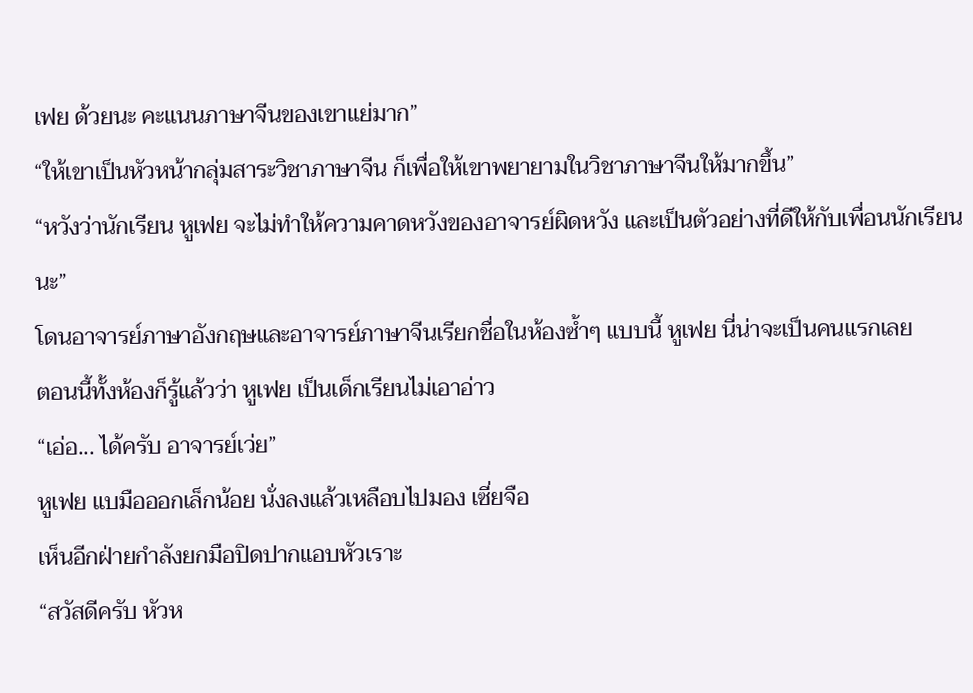เฟย ด้วยนะ คะแนนภาษาจีนของเขาแย่มาก”
“ให้เขาเป็นหัวหน้ากลุ่มสาระวิชาภาษาจีน ก็เพื่อให้เขาพยายามในวิชาภาษาจีนให้มากขึ้น”
“หวังว่านักเรียน หูเฟย จะไม่ทำให้ความคาดหวังของอาจารย์ผิดหวัง และเป็นตัวอย่างที่ดีให้กับเพื่อนนักเรียนนะ”
โดนอาจารย์ภาษาอังกฤษและอาจารย์ภาษาจีนเรียกชื่อในห้องซ้ำๆ แบบนี้ หูเฟย นี่น่าจะเป็นคนแรกเลย
ตอนนี้ทั้งห้องก็รู้แล้วว่า หูเฟย เป็นเด็กเรียนไม่เอาอ่าว
“เอ่อ... ได้ครับ อาจารย์เว่ย”
หูเฟย แบมือออกเล็กน้อย นั่งลงแล้วเหลือบไปมอง เซี่ยจือ
เห็นอีกฝ่ายกำลังยกมือปิดปากแอบหัวเราะ
“สวัสดีครับ หัวห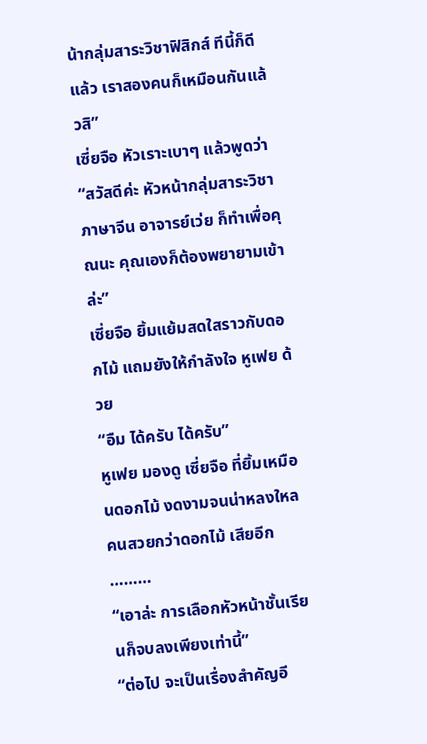น้ากลุ่มสาระวิชาฟิสิกส์ ทีนี้ก็ดีแล้ว เราสองคนก็เหมือนกันแล้วสิ”
เซี่ยจือ หัวเราะเบาๆ แล้วพูดว่า “สวัสดีค่ะ หัวหน้ากลุ่มสาระวิชาภาษาจีน อาจารย์เว่ย ก็ทำเพื่อคุณนะ คุณเองก็ต้องพยายามเข้าล่ะ”
เซี่ยจือ ยิ้มแย้มสดใสราวกับดอกไม้ แถมยังให้กำลังใจ หูเฟย ด้วย
“อืม ได้ครับ ได้ครับ”
หูเฟย มองดู เซี่ยจือ ที่ยิ้มเหมือนดอกไม้ งดงามจนน่าหลงใหล คนสวยกว่าดอกไม้ เสียอีก
………
“เอาล่ะ การเลือกหัวหน้าชั้นเรียนก็จบลงเพียงเท่านี้”
“ต่อไป จะเป็นเรื่องสำคัญอี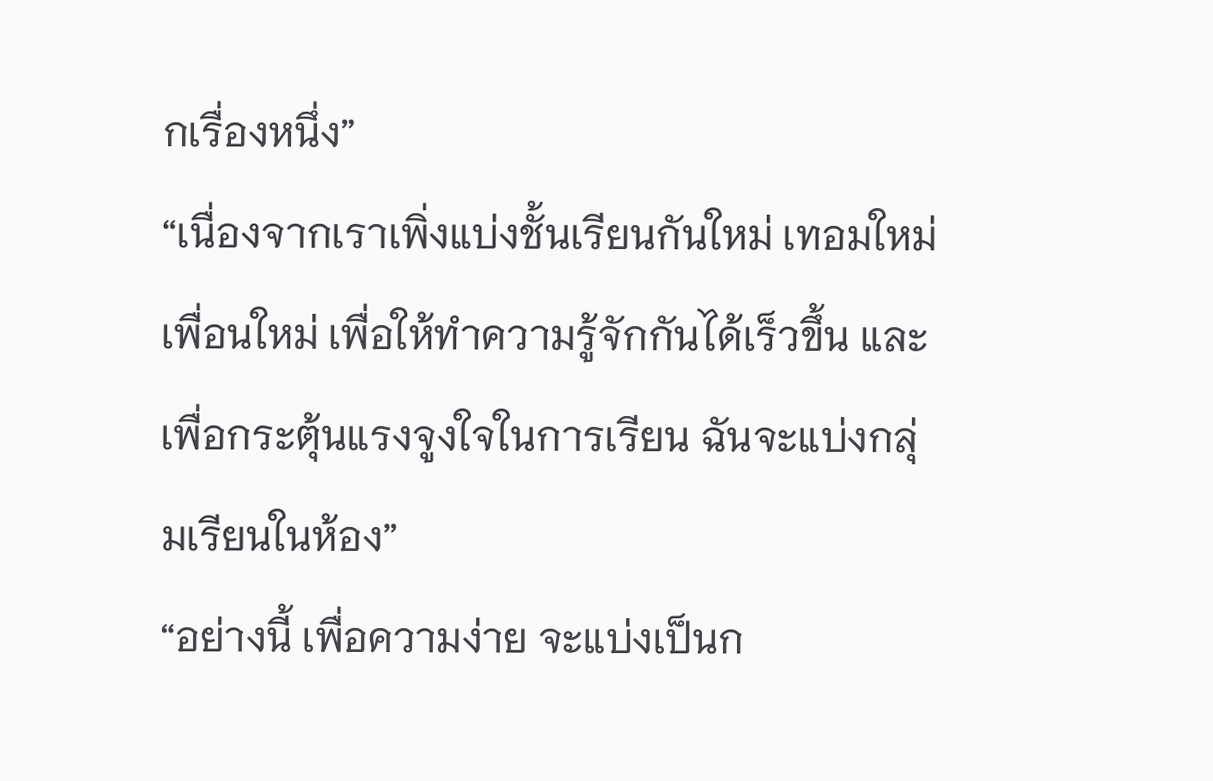กเรื่องหนึ่ง”
“เนื่องจากเราเพิ่งแบ่งชั้นเรียนกันใหม่ เทอมใหม่ เพื่อนใหม่ เพื่อให้ทำความรู้จักกันได้เร็วขึ้น และเพื่อกระตุ้นแรงจูงใจในการเรียน ฉันจะแบ่งกลุ่มเรียนในห้อง”
“อย่างนี้ เพื่อความง่าย จะแบ่งเป็นก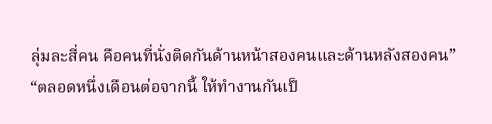ลุ่มละสี่คน คือคนที่นั่งติดกันด้านหน้าสองคนและด้านหลังสองคน”
“ตลอดหนึ่งเดือนต่อจากนี้ ให้ทำงานกันเป็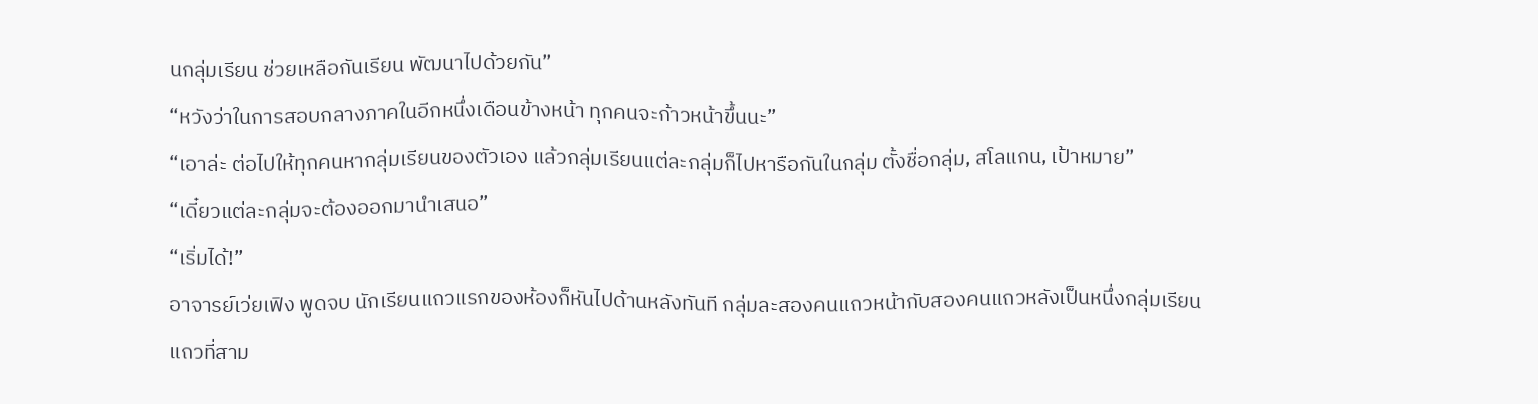นกลุ่มเรียน ช่วยเหลือกันเรียน พัฒนาไปด้วยกัน”
“หวังว่าในการสอบกลางภาคในอีกหนึ่งเดือนข้างหน้า ทุกคนจะก้าวหน้าขึ้นนะ”
“เอาล่ะ ต่อไปให้ทุกคนหากลุ่มเรียนของตัวเอง แล้วกลุ่มเรียนแต่ละกลุ่มก็ไปหารือกันในกลุ่ม ตั้งชื่อกลุ่ม, สโลแกน, เป้าหมาย”
“เดี๋ยวแต่ละกลุ่มจะต้องออกมานำเสนอ”
“เริ่มได้!”
อาจารย์เว่ยเฟิง พูดจบ นักเรียนแถวแรกของห้องก็หันไปด้านหลังทันที กลุ่มละสองคนแถวหน้ากับสองคนแถวหลังเป็นหนึ่งกลุ่มเรียน
แถวที่สาม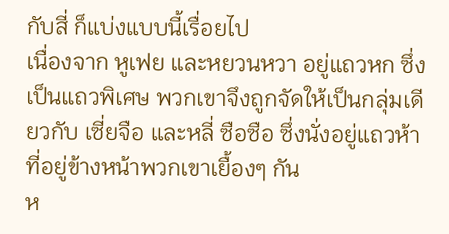กับสี่ ก็แบ่งแบบนี้เรื่อยไป
เนื่องจาก หูเฟย และหยวนหวา อยู่แถวหก ซึ่งเป็นแถวพิเศษ พวกเขาจึงถูกจัดให้เป็นกลุ่มเดียวกับ เซี่ยจือ และหลี่ ซือซือ ซึ่งนั่งอยู่แถวห้าที่อยู่ข้างหน้าพวกเขาเยื้องๆ กัน
ห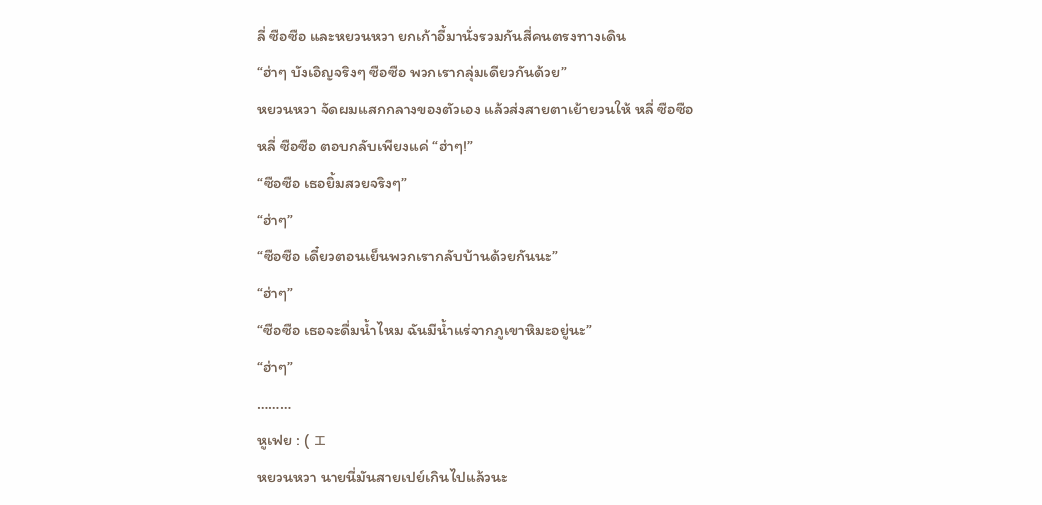ลี่ ซือซือ และหยวนหวา ยกเก้าอี้มานั่งรวมกันสี่คนตรงทางเดิน
“ฮ่าๆ บังเอิญจริงๆ ซือซือ พวกเรากลุ่มเดียวกันด้วย”
หยวนหวา จัดผมแสกกลางของตัวเอง แล้วส่งสายตาเย้ายวนให้ หลี่ ซือซือ
หลี่ ซือซือ ตอบกลับเพียงแค่ “ฮ่าๆ!”
“ซือซือ เธอยิ้มสวยจริงๆ”
“ฮ่าๆ”
“ซือซือ เดี๋ยวตอนเย็นพวกเรากลับบ้านด้วยกันนะ”
“ฮ่าๆ”
“ซือซือ เธอจะดื่มน้ำไหม ฉันมีน้ำแร่จากภูเขาหิมะอยู่นะ”
“ฮ่าๆ”
………
หูเฟย : ( ェ
หยวนหวา นายนี่มันสายเปย์เกินไปแล้วนะ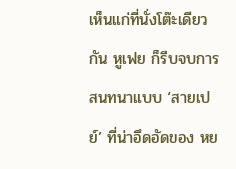เห็นแก่ที่นั่งโต๊ะเดียวกัน หูเฟย ก็รีบจบการสนทนาแบบ ‘สายเปย์’ ที่น่าอึดอัดของ หย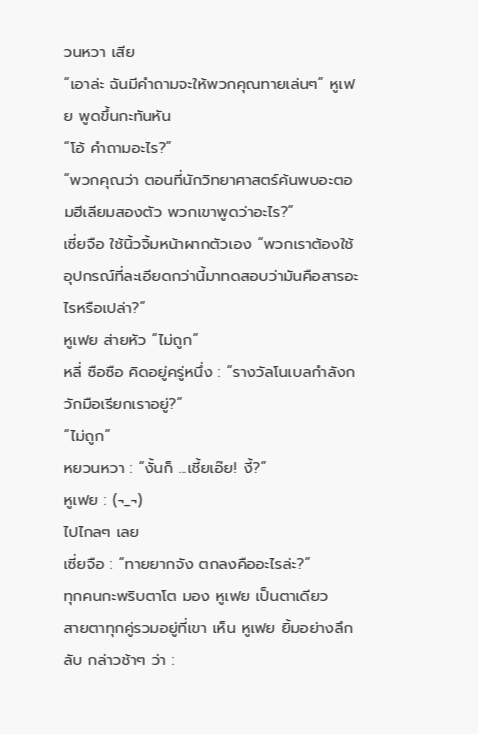วนหวา เสีย
“เอาล่ะ ฉันมีคำถามจะให้พวกคุณทายเล่นๆ” หูเฟย พูดขึ้นกะทันหัน
“โอ้ คำถามอะไร?”
“พวกคุณว่า ตอนที่นักวิทยาศาสตร์ค้นพบอะตอมฮีเลียมสองตัว พวกเขาพูดว่าอะไร?”
เซี่ยจือ ใช้นิ้วจิ้มหน้าผากตัวเอง “พวกเราต้องใช้อุปกรณ์ที่ละเอียดกว่านี้มาทดสอบว่ามันคือสารอะไรหรือเปล่า?”
หูเฟย ส่ายหัว “ไม่ถูก”
หลี่ ซือซือ คิดอยู่ครู่หนึ่ง : “รางวัลโนเบลกำลังกวักมือเรียกเราอยู่?”
“ไม่ถูก”
หยวนหวา : “งั้นก็ ...เชี้ยเอ๊ย! งี้?”
หูเฟย : (¬_¬)
ไปไกลๆ เลย
เซี่ยจือ : “ทายยากจัง ตกลงคืออะไรล่ะ?”
ทุกคนกะพริบตาโต มอง หูเฟย เป็นตาเดียว
สายตาทุกคู่รวมอยู่ที่เขา เห็น หูเฟย ยิ้มอย่างลึกลับ กล่าวช้าๆ ว่า :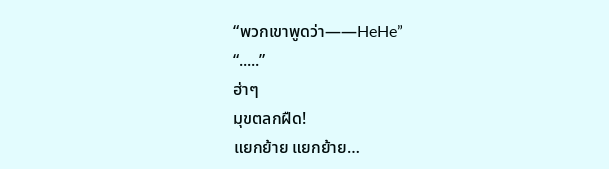“พวกเขาพูดว่า——HeHe”
“.....”
ฮ่าๆ
มุขตลกฝืด!
แยกย้าย แยกย้าย…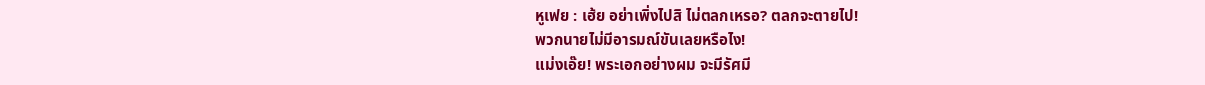หูเฟย : เฮ้ย อย่าเพิ่งไปสิ ไม่ตลกเหรอ? ตลกจะตายไป!
พวกนายไม่มีอารมณ์ขันเลยหรือไง!
แม่งเอ๊ย! พระเอกอย่างผม จะมีรัศมี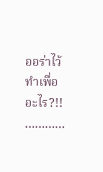ออร่าไว้ทำเพื่ออะไร?!!
…………